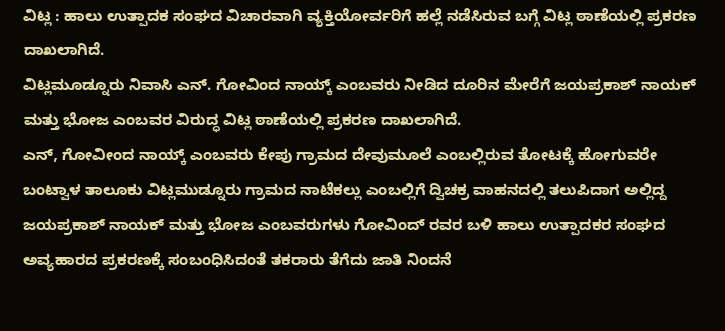ವಿಟ್ಲ : ಹಾಲು ಉತ್ಪಾದಕ ಸಂಘದ ವಿಚಾರವಾಗಿ ವ್ಯಕ್ತಿಯೋರ್ವರಿಗೆ ಹಲ್ಲೆ ನಡೆಸಿರುವ ಬಗ್ಗೆ ವಿಟ್ಲ ಠಾಣೆಯಲ್ಲಿ ಪ್ರಕರಣ ದಾಖಲಾಗಿದೆ.
ವಿಟ್ಲಮೂಡ್ನೂರು ನಿವಾಸಿ ಎನ್. ಗೋವಿಂದ ನಾಯ್ಕ್ ಎಂಬವರು ನೀಡಿದ ದೂರಿನ ಮೇರೆಗೆ ಜಯಪ್ರಕಾಶ್ ನಾಯಕ್ ಮತ್ತು ಭೋಜ ಎಂಬವರ ವಿರುದ್ಧ ವಿಟ್ಲ ಠಾಣೆಯಲ್ಲಿ ಪ್ರಕರಣ ದಾಖಲಾಗಿದೆ.
ಎನ್, ಗೋವೀಂದ ನಾಯ್ಕ್ ಎಂಬವರು ಕೇಪು ಗ್ರಾಮದ ದೇವುಮೂಲೆ ಎಂಬಲ್ಲಿರುವ ತೋಟಕ್ಕೆ ಹೋಗುವರೇ ಬಂಟ್ವಾಳ ತಾಲೂಕು ವಿಟ್ಲಮುಡ್ನೂರು ಗ್ರಾಮದ ನಾಟೆಕಲ್ಲು ಎಂಬಲ್ಲಿಗೆ ದ್ವಿಚಕ್ರ ವಾಹನದಲ್ಲಿ ತಲುಪಿದಾಗ ಅಲ್ಲಿದ್ದ ಜಯಪ್ರಕಾಶ್ ನಾಯಕ್ ಮತ್ತು ಭೋಜ ಎಂಬವರುಗಳು ಗೋವಿಂದ್ ರವರ ಬಳಿ ಹಾಲು ಉತ್ಪಾದಕರ ಸಂಘದ ಅವ್ಯಹಾರದ ಪ್ರಕರಣಕ್ಕೆ ಸಂಬಂಧಿಸಿದಂತೆ ತಕರಾರು ತೆಗೆದು ಜಾತಿ ನಿಂದನೆ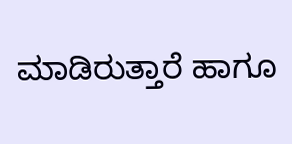ಮಾಡಿರುತ್ತಾರೆ ಹಾಗೂ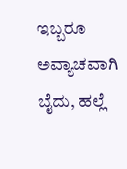ಇಬ್ಬರೂ ಅವ್ಯಾಚವಾಗಿ ಬೈದು, ಹಲ್ಲೆ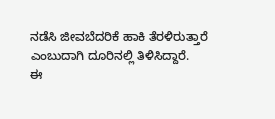ನಡೆಸಿ ಜೀವಬೆದರಿಕೆ ಹಾಕಿ ತೆರಳಿರುತ್ತಾರೆ ಎಂಬುದಾಗಿ ದೂರಿನಲ್ಲಿ ತಿಳಿಸಿದ್ದಾರೆ.
ಈ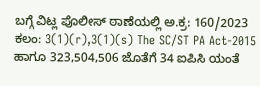ಬಗ್ಗೆ ವಿಟ್ಲ ಪೊಲೀಸ್ ಠಾಣೆಯಲ್ಲಿ ಅ.ಕ್ರ: 160/2023 ಕಲಂ: 3(1)(r),3(1)(s) The SC/ST PA Act-2015 ಹಾಗೂ 323,504,506 ಜೊತೆಗೆ 34 ಐಪಿಸಿ ಯಂತೆ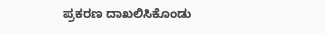ಪ್ರಕರಣ ದಾಖಲಿಸಿಕೊಂಡು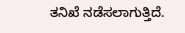ತನಿಖೆ ನಡೆಸಲಾಗುತ್ತಿದೆ.